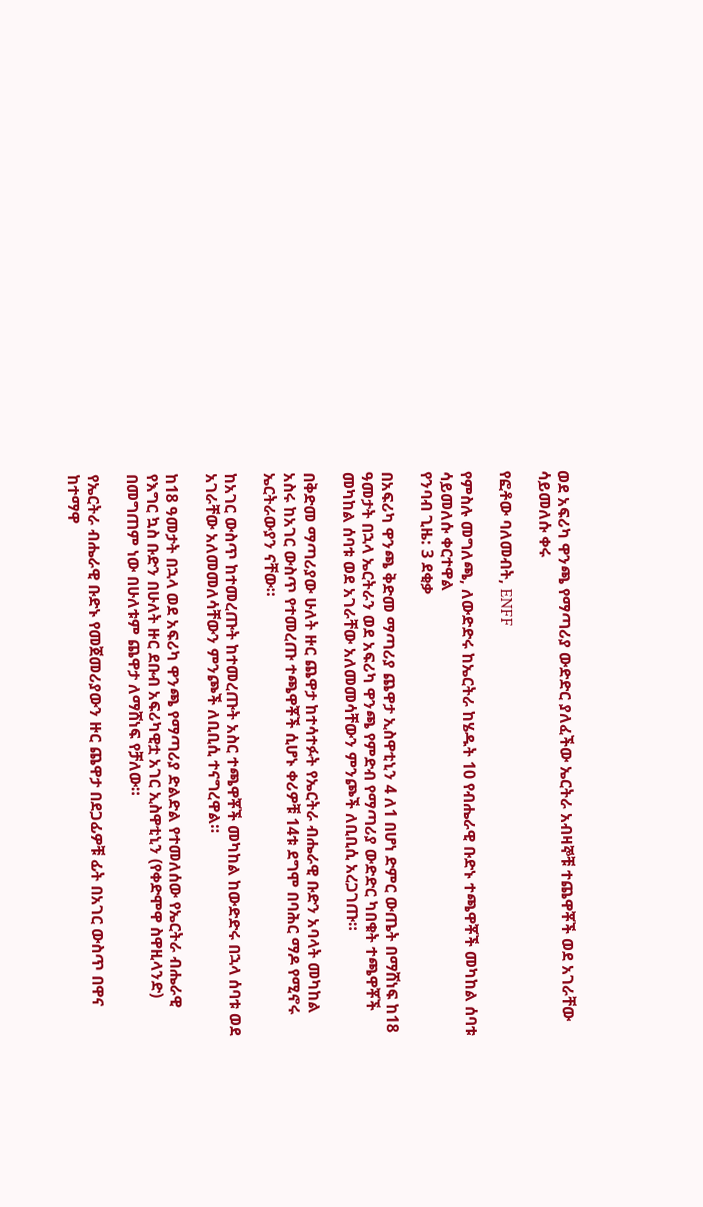ወደ አፍሪካ ዋንጫ የማጣሪያ ውድድር ያለፈችው ኤርትራ አብዛኞቹ ተጨዋቾች ወደ አገራቸው ሳይመለሱ ቀሩ

የፎቶው ባለመብት, ENFF

የምስሉ መግለጫ, ለውድድሩ ከኤርትራ ከሄዱት 10 የብሔራዊ ቡድኑ ተጫዋቾች መካከል ሰባቱ ሳይመለሱ ቀርተዋል
የንባብ ጊዜ: 3 ደቂቃ

በአፍሪካ ዋንጫ ቅድመ ማጣሪያ ጨዋታ ኢስዋቲኒን 4 ለ1 በሆነ ድምር ውጤት በማሸነፍ ከ18 ዓመታት በኋላ ኤርትራን ወደ አፍሪካ ዋንጫ የምድብ የማጣሪያ ውድድር ካበቁት ተጫዋቾች መካከል ሰባቱ ወደ አገራቸው አለመመሳቸውን ምንጮች ለቢቢሲ አረጋገጡ።

በቅድመ ማጣሪያው ሁለት ዙር ጨዋታ ከተሳተፉት የኤርትራ ብሔራዊ ቡድን አባላት መካከል አስሩ ከአገር ውስጥ የተመረጡ ተጫዋቾች ሲሆኑ ቀሪዎቹ 14ቱ ደግሞ በባሕር ማዶ የሚኖሩ ኤርትራውያን ናቸው።

ከአገር ውስጥ ከተመረጡት ከተመረጡት አስር ተጫዋቾች መካከል ከውድድሩ በኋላ ሰባቱ ወደ አገራቸው አለመመለሳቸውን ምንጮች ለቢቢሲ ተናግረዋል።

ከ18 ዓመታት በኋላ ወደ አፍሪካ ዋንጫ የማጣሪያ ድልድል የተመለሰው የኤርትራ ብሔራዊ የእግር ኳስ ቡድን በሁለት ዙር ደቡብ አፍሪካዊቷ አገር ኢስዋቲኒን (የቀድሞዋ ስዋዚላንድ) በመግጠም ነው በሁለቱም ጨዋታ ለማሸነፍ የቻለው።

የኤርትራ ብሔራዊ ቡድኑ የመጀመሪያውን ዙር ጨዋታ በደጋፊዎቹ ፊት በአገር ውስጥ በዋና ከተማዋ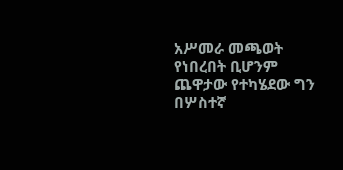አሥመራ መጫወት የነበረበት ቢሆንም ጨዋታው የተካሄደው ግን በሦስተኛ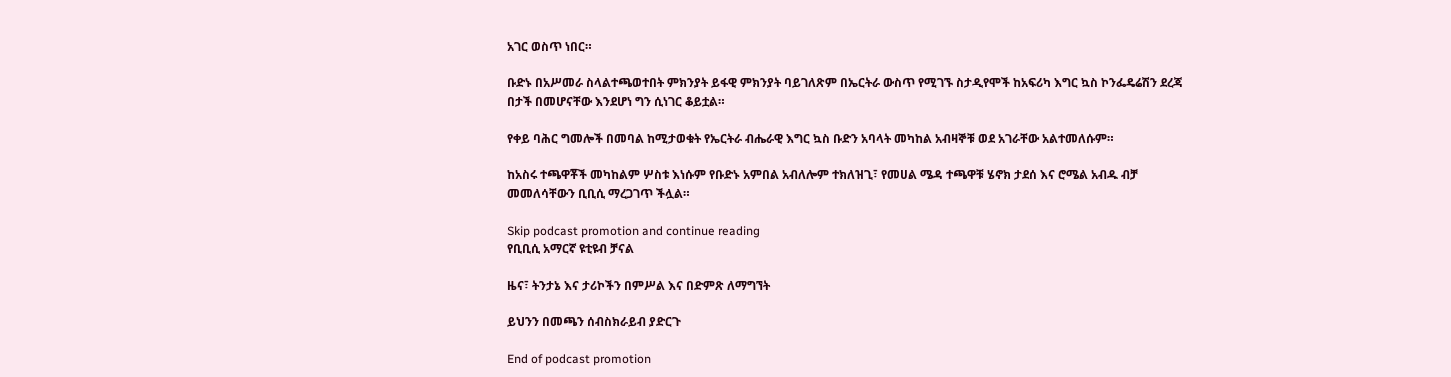አገር ወስጥ ነበር።

ቡድኑ በአሥመራ ስላልተጫወተበት ምክንያት ይፋዊ ምክንያት ባይገለጽም በኤርትራ ውስጥ የሚገኙ ስታዲየሞች ከአፍሪካ እግር ኳስ ኮንፌዴሬሽን ደረጃ በታች በመሆናቸው እንደሆነ ግን ሲነገር ቆይቷል።

የቀይ ባሕር ግመሎች በመባል ከሚታወቁት የኤርትራ ብሔራዊ እግር ኳስ ቡድን አባላት መካከል አብዛኞቹ ወደ አገራቸው አልተመለሱም።

ከአስሩ ተጫዋቾች መካከልም ሦስቱ እነሱም የቡድኑ አምበል አብለሎም ተክለዝጊ፣ የመሀል ሜዳ ተጫዋቹ ሄኖክ ታደሰ እና ሮሜል አብዱ ብቻ መመለሳቸውን ቢቢሲ ማረጋገጥ ችሏል።

Skip podcast promotion and continue reading
የቢቢሲ አማርኛ ዩቲዩብ ቻናል

ዜና፣ ትንታኔ እና ታሪኮችን በምሥል እና በድምጽ ለማግኘት

ይህንን በመጫን ሰብስክራይብ ያድርጉ

End of podcast promotion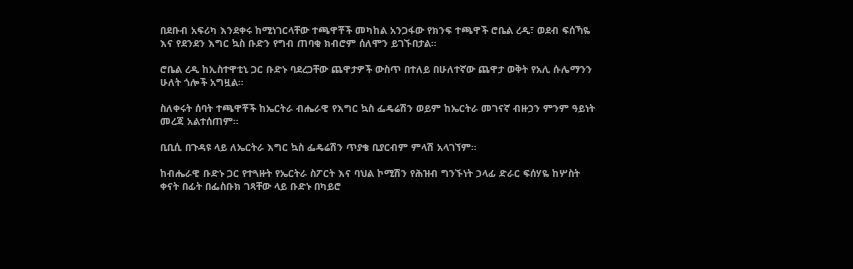በደቡብ አፍሪካ እንደቀሩ ከሚነገርላቸው ተጫዋቾች መካከል አንጋፋው የክንፍ ተጫዋች ሮቤል ረዲ፣ ወደብ ፍሰኻዬ እና የደንደን እግር ኳስ ቡድን የግብ ጠባቂ ክብሮም ሰለሞን ይገኙበታል።

ሮቤል ረዲ ከኢስተዋቲኒ ጋር ቡድኑ ባደረጋቸው ጨዋታዎች ውስጥ በተለይ በሁለተኛው ጨዋታ ወቅት የአሊ ሱሌማንን ሁለት ጎሎች አግዟል።

ስለቀሩት ሰባት ተጫዋቾች ከኤርትራ ብሔራዊ የእግር ኳስ ፌዴሬሽን ወይም ከኤርትራ መገናኛ ብዙኃን ምንም ዓይነት መረጃ አልተሰጠም።

ቢቢሲ በጉዳዩ ላይ ለኤርትራ እግር ኳስ ፌዴሬሽን ጥያቄ ቢያርብም ምላሽ አላገኘም።

ከብሔራዊ ቡድኑ ጋር የተጓዙት የኤርትራ ስፖርት እና ባህል ኮሚሽን የሕዝብ ግንኙነት ኃላፊ ድራር ፍሰሃዬ ከሦስት ቀናት በፊት በፌስቡክ ገጻቸው ላይ ቡድኑ በካይሮ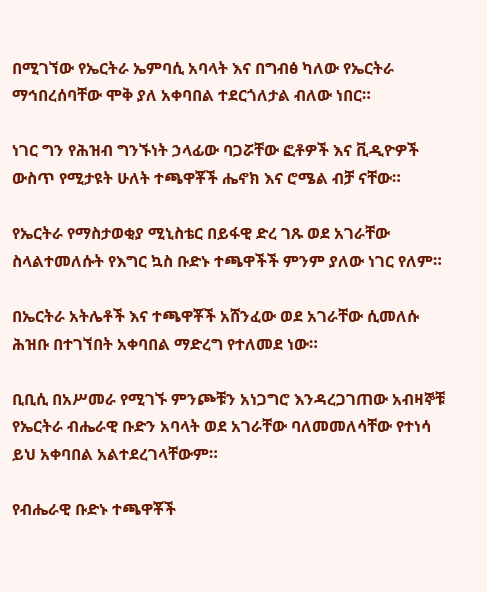በሚገኘው የኤርትራ ኤምባሲ አባላት እና በግብፅ ካለው የኤርትራ ማኅበረሰባቸው ሞቅ ያለ አቀባበል ተደርጎለታል ብለው ነበር።

ነገር ግን የሕዝብ ግንኙነት ኃላፊው ባጋሯቸው ፎቶዎች እና ቪዲዮዎች ውስጥ የሚታዩት ሁለት ተጫዋቾች ሔኖክ እና ሮሜል ብቻ ናቸው።

የኤርትራ የማስታወቂያ ሚኒስቴር በይፋዊ ድረ ገጹ ወደ አገራቸው ስላልተመለሱት የእግር ኳስ ቡድኑ ተጫዋችች ምንም ያለው ነገር የለም።

በኤርትራ አትሌቶች እና ተጫዋቾች አሸንፈው ወደ አገራቸው ሲመለሱ ሕዝቡ በተገኘበት አቀባበል ማድረግ የተለመደ ነው።

ቢቢሲ በአሥመራ የሚገኙ ምንጮቹን አነጋግሮ እንዳረጋገጠው አብዛኞቹ የኤርትራ ብሔራዊ ቡድን አባላት ወደ አገራቸው ባለመመለሳቸው የተነሳ ይህ አቀባበል አልተደረገላቸውም።

የብሔራዊ ቡድኑ ተጫዋቾች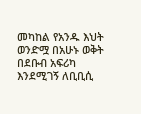መካከል የአንዱ እህት ወንድሟ በአሁኑ ወቅት በደቡብ አፍሪካ እንደሚገኝ ለቢቢሲ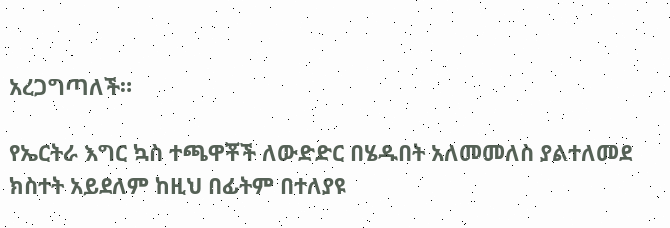አረጋግጣለች።

የኤርትራ እግር ኳስ ተጫዋቾች ለውድድር በሄዱበት አለመመለስ ያልተለመደ ክስተት አይደለም ከዚህ በፊትም በተለያዩ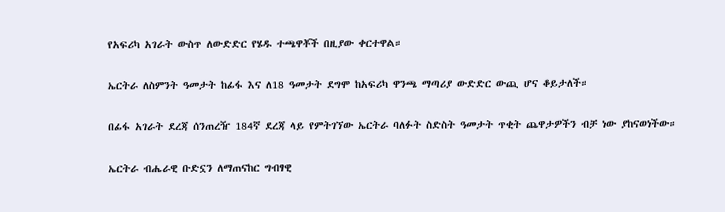የአፍሪካ አገራት ውስጥ ለውድድር የሄዱ ተጫዋቾች በዚያው ቀርተዋል።

ኤርትራ ለስምንት ዓመታት ከፊፋ እና ለ18 ዓመታት ደግሞ ከአፍሪካ ዋንጫ ማጣሪያ ውድድር ውጪ ሆና ቆይታለች።

በፊፋ አገራት ደረጃ ሰንጠረዥ 184ኛ ደረጃ ላይ የምትገኘው ኤርትራ ባለፉት ስድስት ዓመታት ጥቂት ጨዋታዎችን ብቻ ነው ያከናወነችው።

ኤርትራ ብሔራዊ ቡድኗን ለማጠናከር ግብፃዊ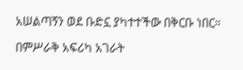አሠልጣኝን ወደ ቡድኗ ያካተተችው በቅርቡ ነበር።

በምሥራቅ አፍሪካ አገራት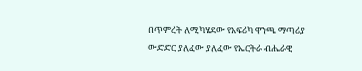በጥምረት ለሚካሄደው የአፍሪካ ዋንጫ ማጣሪያ ውድድር ያለፈው ያለፈው የኤርትራ ብሔራዊ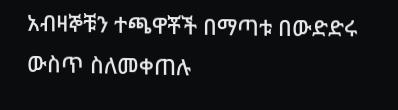አብዛኞቹን ተጫዋቾች በማጣቱ በውድድሩ ውስጥ ስለመቀጠሉ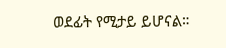ወደፊት የሚታይ ይሆናል።